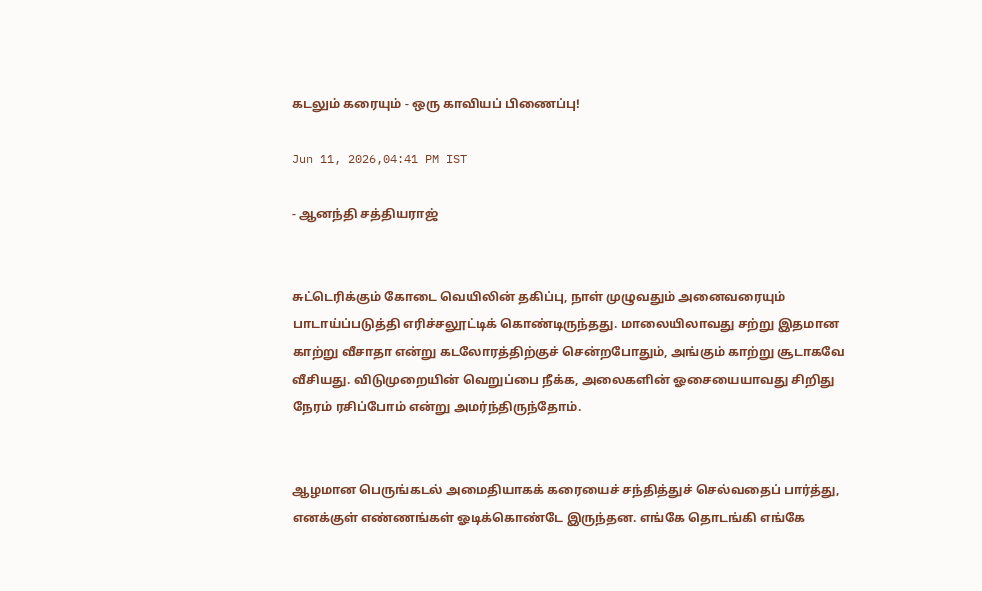கடலும் கரையும் - ஒரு காவியப் பிணைப்பு!

Jun 11, 2026,04:41 PM IST

- ஆனந்தி சத்தியராஜ்


சுட்டெரிக்கும் கோடை வெயிலின் தகிப்பு, நாள் முழுவதும் அனைவரையும் பாடாய்ப்படுத்தி எரிச்சலூட்டிக் கொண்டிருந்தது. மாலையிலாவது சற்று இதமான காற்று வீசாதா என்று கடலோரத்திற்குச் சென்றபோதும், அங்கும் காற்று சூடாகவே வீசியது. விடுமுறையின் வெறுப்பை நீக்க, அலைகளின் ஓசையையாவது சிறிது நேரம் ரசிப்போம் என்று அமர்ந்திருந்தோம்.


ஆழமான பெருங்கடல் அமைதியாகக் கரையைச் சந்தித்துச் செல்வதைப் பார்த்து, எனக்குள் எண்ணங்கள் ஓடிக்கொண்டே இருந்தன. எங்கே தொடங்கி எங்கே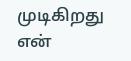முடிகிறது என்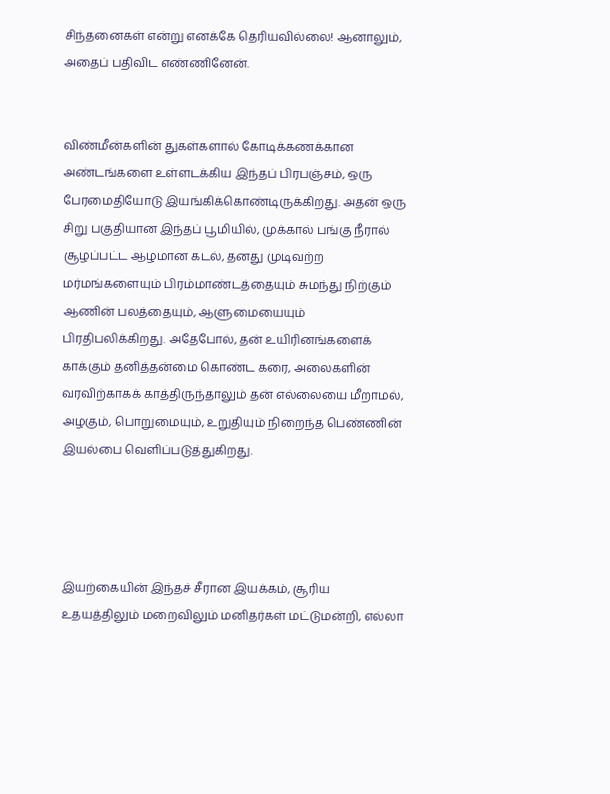சிந்தனைகள் என்று எனக்கே தெரியவில்லை! ஆனாலும், அதைப் பதிவிட எண்ணினேன்.


விண்மீன்களின் துகள்களால் கோடிக்கணக்கான அண்டங்களை உள்ளடக்கிய இந்தப் பிரபஞ்சம், ஒரு பேரமைதியோடு இயங்கிக்கொண்டிருக்கிறது. அதன் ஒரு சிறு பகுதியான இந்தப் பூமியில், முக்கால் பங்கு நீரால் சூழப்பட்ட ஆழமான கடல், தனது முடிவற்ற மர்மங்களையும் பிரம்மாண்டத்தையும் சுமந்து நிற்கும் ஆணின் பலத்தையும், ஆளுமையையும் பிரதிபலிக்கிறது. அதேபோல், தன் உயிரினங்களைக் காக்கும் தனித்தன்மை கொண்ட கரை, அலைகளின் வரவிற்காகக் காத்திருந்தாலும் தன் எல்லையை மீறாமல், அழகும், பொறுமையும், உறுதியும் நிறைந்த பெண்ணின் இயல்பை வெளிப்படுத்துகிறது.




இயற்கையின் இந்தச் சீரான இயக்கம், சூரிய உதயத்திலும் மறைவிலும் மனிதர்கள் மட்டுமன்றி, எல்லா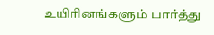உயிரினங்களும் பார்த்து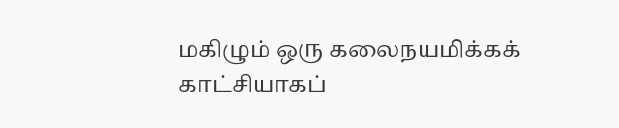மகிழும் ஒரு கலைநயமிக்கக் காட்சியாகப்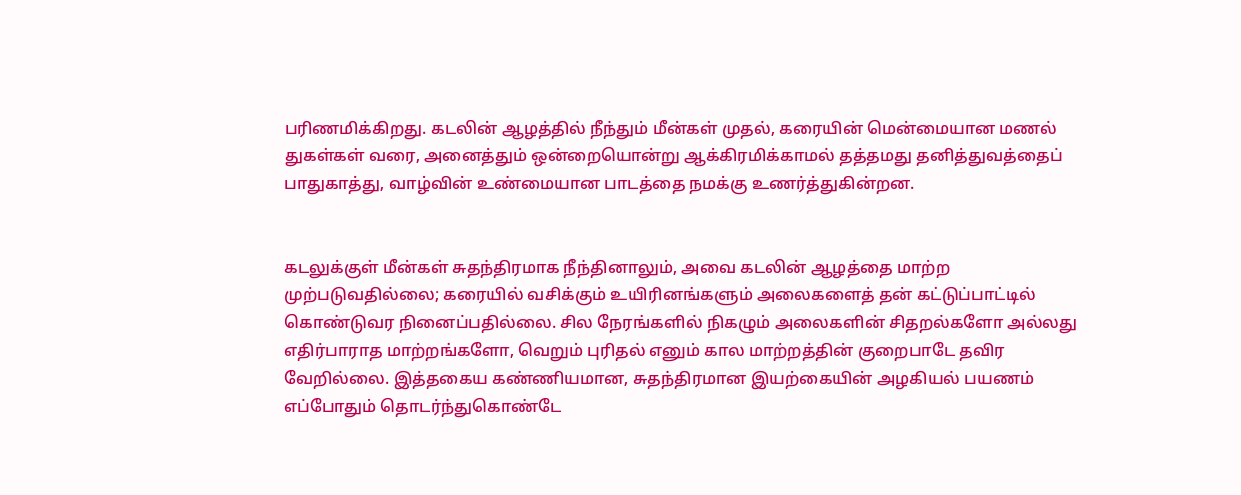பரிணமிக்கிறது. கடலின் ஆழத்தில் நீந்தும் மீன்கள் முதல், கரையின் மென்மையான மணல் துகள்கள் வரை, அனைத்தும் ஒன்றையொன்று ஆக்கிரமிக்காமல் தத்தமது தனித்துவத்தைப் பாதுகாத்து, வாழ்வின் உண்மையான பாடத்தை நமக்கு உணர்த்துகின்றன.


கடலுக்குள் மீன்கள் சுதந்திரமாக நீந்தினாலும், அவை கடலின் ஆழத்தை மாற்ற முற்படுவதில்லை; கரையில் வசிக்கும் உயிரினங்களும் அலைகளைத் தன் கட்டுப்பாட்டில் கொண்டுவர நினைப்பதில்லை. சில நேரங்களில் நிகழும் அலைகளின் சிதறல்களோ அல்லது எதிர்பாராத மாற்றங்களோ, வெறும் புரிதல் எனும் கால மாற்றத்தின் குறைபாடே தவிர வேறில்லை. இத்தகைய கண்ணியமான, சுதந்திரமான இயற்கையின் அழகியல் பயணம் எப்போதும் தொடர்ந்துகொண்டே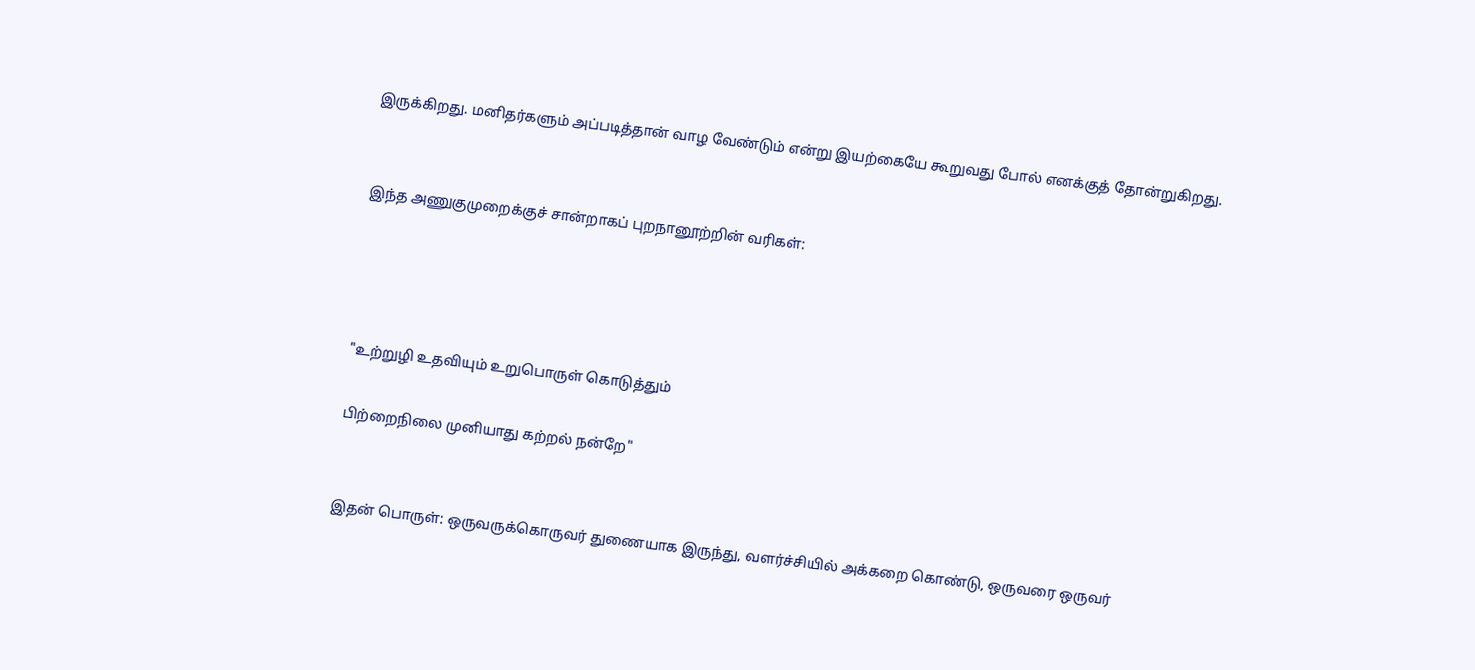இருக்கிறது. மனிதர்களும் அப்படித்தான் வாழ வேண்டும் என்று இயற்கையே கூறுவது போல் எனக்குத் தோன்றுகிறது.


இந்த அணுகுமுறைக்குச் சான்றாகப் புறநானூற்றின் வரிகள்:




"உற்றுழி உதவியும் உறுபொருள் கொடுத்தும்

பிற்றைநிலை முனியாது கற்றல் நன்றே"


இதன் பொருள்: ஒருவருக்கொருவர் துணையாக இருந்து, வளர்ச்சியில் அக்கறை கொண்டு, ஒருவரை ஒருவர்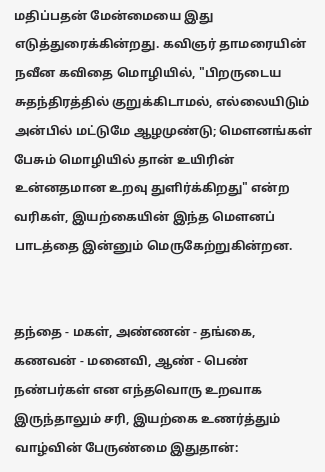மதிப்பதன் மேன்மையை இது எடுத்துரைக்கின்றது. கவிஞர் தாமரையின் நவீன கவிதை மொழியில், "பிறருடைய சுதந்திரத்தில் குறுக்கிடாமல், எல்லையிடும் அன்பில் மட்டுமே ஆழமுண்டு; மௌனங்கள் பேசும் மொழியில் தான் உயிரின் உன்னதமான உறவு துளிர்க்கிறது" என்ற வரிகள், இயற்கையின் இந்த மௌனப் பாடத்தை இன்னும் மெருகேற்றுகின்றன.


தந்தை - மகள், அண்ணன் - தங்கை, கணவன் - மனைவி, ஆண் - பெண் நண்பர்கள் என எந்தவொரு உறவாக இருந்தாலும் சரி, இயற்கை உணர்த்தும் வாழ்வின் பேருண்மை இதுதான்: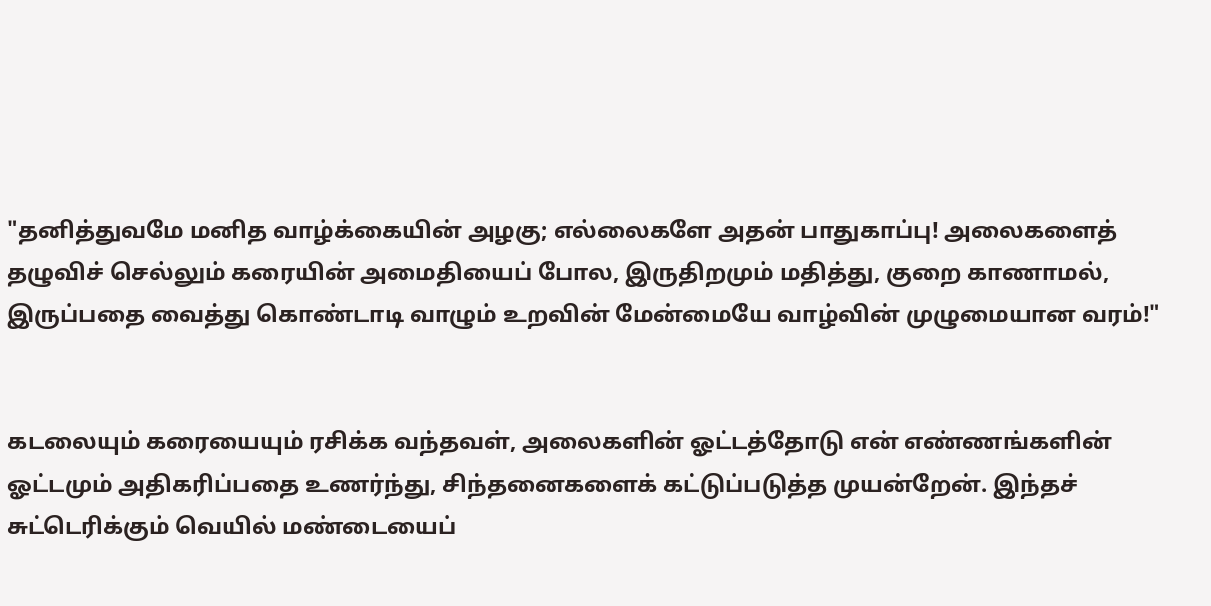"தனித்துவமே மனித வாழ்க்கையின் அழகு; எல்லைகளே அதன் பாதுகாப்பு! அலைகளைத் தழுவிச் செல்லும் கரையின் அமைதியைப் போல, இருதிறமும் மதித்து, குறை காணாமல், இருப்பதை வைத்து கொண்டாடி வாழும் உறவின் மேன்மையே வாழ்வின் முழுமையான வரம்!"


கடலையும் கரையையும் ரசிக்க வந்தவள், அலைகளின் ஓட்டத்தோடு என் எண்ணங்களின் ஓட்டமும் அதிகரிப்பதை உணர்ந்து, சிந்தனைகளைக் கட்டுப்படுத்த முயன்றேன். இந்தச் சுட்டெரிக்கும் வெயில் மண்டையைப்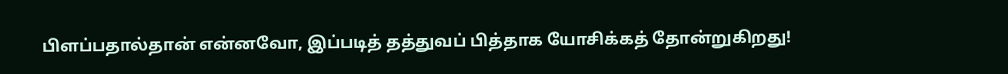பிளப்பதால்தான் என்னவோ, இப்படித் தத்துவப் பித்தாக யோசிக்கத் தோன்றுகிறது!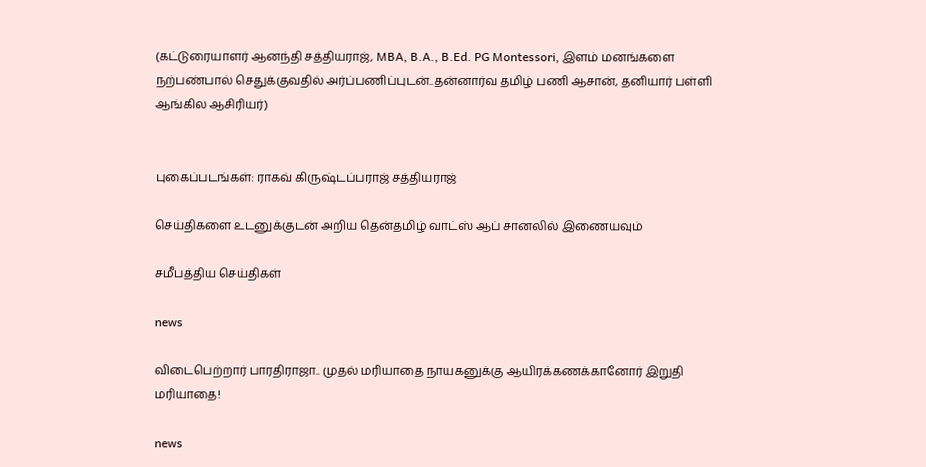(கட்டுரையாளர் ஆனந்தி சத்தியராஜ், MBA, B.A., B.Ed. PG Montessori, இளம் மனங்களை நற்பண்பால் செதுக்குவதில் அர்ப்பணிப்புடன்..தன்னார்வ தமிழ் பணி ஆசான், தனியார் பள்ளி ஆங்கில ஆசிரியர்)


புகைப்படங்கள்: ராகவ் கிருஷ்டப்பராஜ் சத்தியராஜ்

செய்திகளை உடனுக்குடன் அறிய தென்தமிழ் வாட்ஸ் ஆப் சானலில் இணையவும்

சமீபத்திய செய்திகள்

news

விடைபெற்றார் பாரதிராஜா.. முதல் மரியாதை நாயகனுக்கு ஆயிரக்கணக்கானோர் இறுதி மரியாதை!

news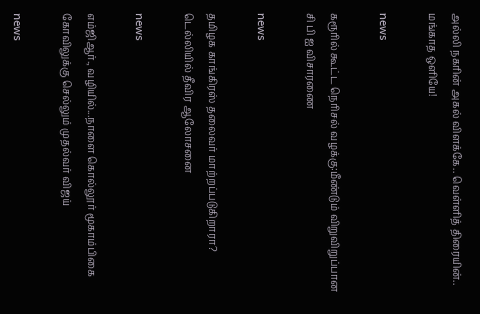அல்லி நகரின் அகல் விளக்கே.. வெள்ளித் திரையின்.. மங்காத ஒளியே!

news

கரூரில் கூட்ட நெரிசல் வழக்கு:மீண்டும் விறுவிறுப்பான சி பி ஐ விசாரணை

news

தமிழக காங்கிரஸ் தலைவர் மாற்றப்படுகிறாரா? டெல்லியில் தீவிர ஆலோசனை

news

எம்ஜிஆர்., வழியில்...நாளை கொல்லூர் மூகாம்பிகை கோவிலுக்கு செல்லும் முதல்வர் விஜய்

news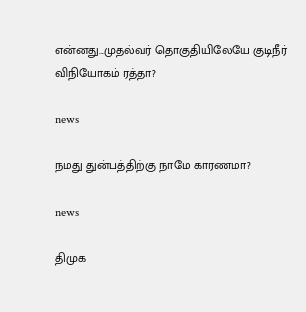என்னது...முதல்வர் தொகுதியிலேயே குடிநீர் விநியோகம் ரத்தா?

news

நமது துன்பத்திற்கு நாமே காரணமா?

news

திமுக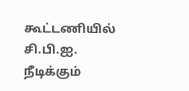கூட்டணியில் சி.பி.ஐ. நீடிக்கும்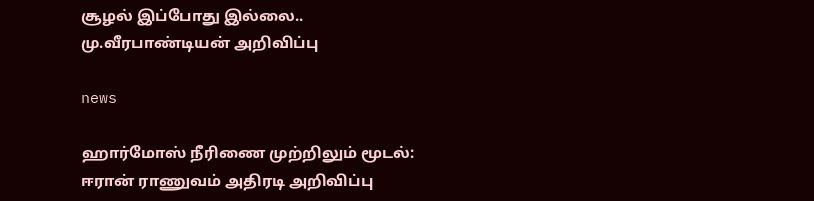சூழல் இப்போது இல்லை.. மு.வீரபாண்டியன் அறிவிப்பு

news

ஹார்மோஸ் நீரிணை முற்றிலும் மூடல்: ஈரான் ராணுவம் அதிரடி அறிவிப்பு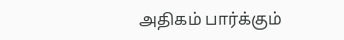அதிகம் பார்க்கும்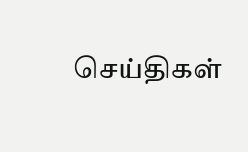செய்திகள்